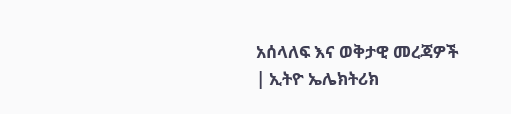አሰላለፍ እና ወቅታዊ መረጃዎች | ኢትዮ ኤሌክትሪክ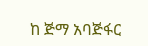ከ ጅማ አባጅፋር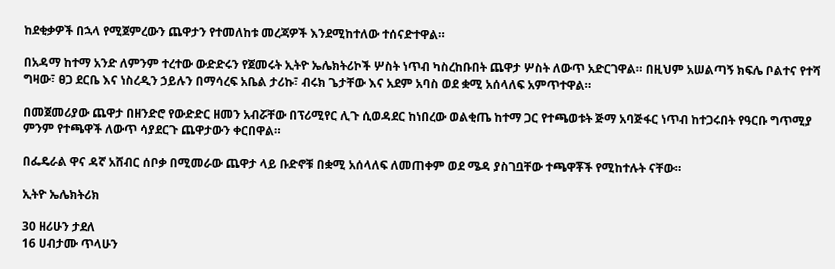ከደቂቃዎች በኋላ የሚጀምረውን ጨዋታን የተመለከቱ መረጃዎች እንደሚከተለው ተሰናድተዋል።

በአዳማ ከተማ አንድ ለምንም ተረተው ውድድሩን የጀመሩት ኢትዮ ኤሌክትሪኮች ሦስት ነጥብ ካስረከቡበት ጨዋታ ሦስት ለውጥ አድርገዋል። በዚህም አሠልጣኝ ክፍሌ ቦልተና የተሻ ግዛው፣ ፀጋ ደርቤ እና ነስረዲን ኃይሉን በማሳረፍ አቤል ታሪኩ፣ ብሩክ ጌታቸው እና አደም አባስ ወደ ቋሚ አሰላለፍ አምጥተዋል።

በመጀመሪያው ጨዋታ በዘንድሮ የውድድር ዘመን አብሯቸው በፕሪሚየር ሊጉ ሲወዳደር ከነበረው ወልቂጤ ከተማ ጋር የተጫወቱት ጅማ አባጅፋር ነጥብ ከተጋሩበት የዓርቡ ግጥሚያ ምንም የተጫዋች ለውጥ ሳያደርጉ ጨዋታውን ቀርበዋል።

በፌዴራል ዋና ዳኛ አሸብር ሰቦቃ በሚመራው ጨዋታ ላይ ቡድኖቹ በቋሚ አሰላለፍ ለመጠቀም ወደ ሜዳ ያስገቧቸው ተጫዋቾች የሚከተሉት ናቸው።

ኢትዮ ኤሌክትሪክ

30 ዘሪሁን ታደለ
16 ሀብታሙ ጥላሁን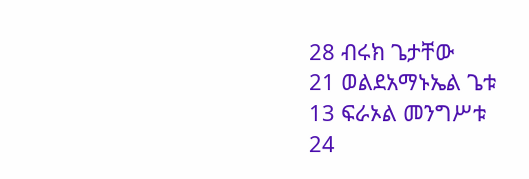28 ብሩክ ጌታቸው
21 ወልደአማኑኤል ጌቱ
13 ፍራኦል መንግሥቱ
24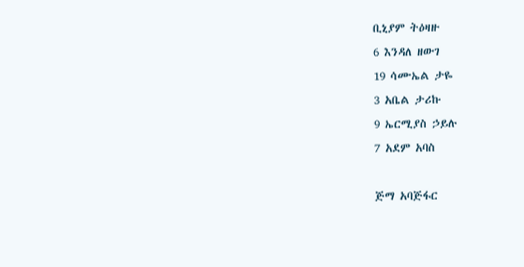ቢኒያም ትዕዛዙ
6 እንዳለ ዘውገ
19 ሳሙኤል ታዬ
3 አቤል ታሪኩ
9 ኤርሚያስ ኃይሉ
7 አደም አባስ

ጅማ አባጅፋር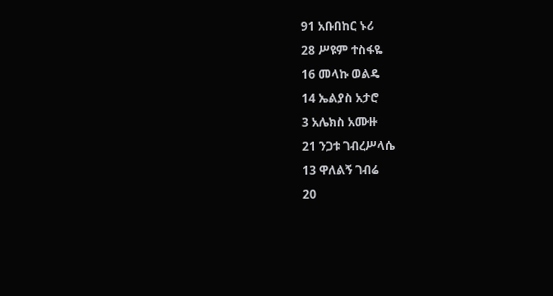91 አቡበከር ኑሪ
28 ሥዩም ተስፋዬ
16 መላኩ ወልዴ
14 ኤልያስ አታሮ
3 አሌክስ አሙዙ
21 ንጋቱ ገብረሥላሴ
13 ዋለልኝ ገብሬ
20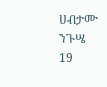ሀብታሙ ንጉሤ
19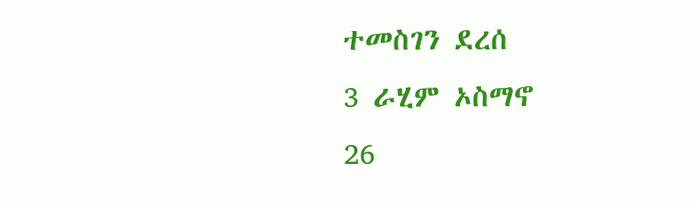ተመስገን ደረሰ
3 ራሂም ኦስማኖ
26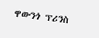ዋውንጎ ፕሪንስ